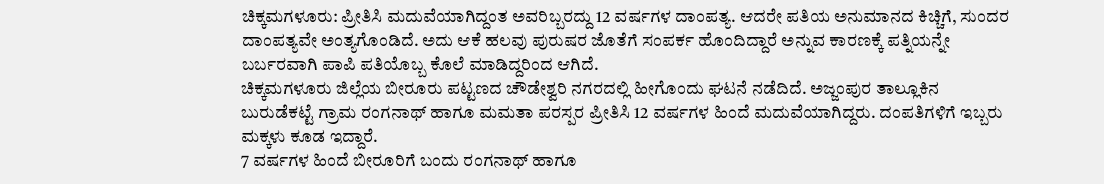ಚಿಕ್ಕಮಗಳೂರು: ಪ್ರೀತಿಸಿ ಮದುವೆಯಾಗಿದ್ದಂತ ಅವರಿಬ್ಬರದ್ದು 12 ವರ್ಷಗಳ ದಾಂಪತ್ಯ. ಆದರೇ ಪತಿಯ ಅನುಮಾನದ ಕಿಚ್ಚಿಗೆ, ಸುಂದರ ದಾಂಪತ್ಯವೇ ಅಂತ್ಯಗೊಂಡಿದೆ. ಅದು ಆಕೆ ಹಲವು ಪುರುಷರ ಜೊತೆಗೆ ಸಂಪರ್ಕ ಹೊಂದಿದ್ದಾರೆ ಅನ್ನುವ ಕಾರಣಕ್ಕೆ ಪತ್ನಿಯನ್ನೇ ಬರ್ಬರವಾಗಿ ಪಾಪಿ ಪತಿಯೊಬ್ಬ ಕೊಲೆ ಮಾಡಿದ್ದರಿಂದ ಆಗಿದೆ.
ಚಿಕ್ಕಮಗಳೂರು ಜಿಲ್ಲೆಯ ಬೀರೂರು ಪಟ್ಟಣದ ಚೌಡೇಶ್ವರಿ ನಗರದಲ್ಲಿ ಹೀಗೊಂದು ಘಟನೆ ನಡೆದಿದೆ. ಅಜ್ಜಂಪುರ ತಾಲ್ಲೂಕಿನ ಬುರುಡೆಕಟ್ಟೆ ಗ್ರಾಮ ರಂಗನಾಥ್ ಹಾಗೂ ಮಮತಾ ಪರಸ್ಪರ ಪ್ರೀತಿಸಿ 12 ವರ್ಷಗಳ ಹಿಂದೆ ಮದುವೆಯಾಗಿದ್ದರು. ದಂಪತಿಗಳಿಗೆ ಇಬ್ಬರು ಮಕ್ಕಳು ಕೂಡ ಇದ್ದಾರೆ.
7 ವರ್ಷಗಳ ಹಿಂದೆ ಬೀರೂರಿಗೆ ಬಂದು ರಂಗನಾಥ್ ಹಾಗೂ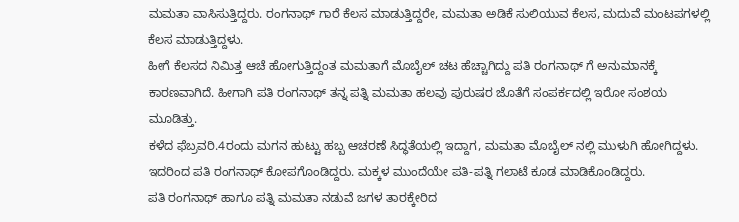ಮಮತಾ ವಾಸಿಸುತ್ತಿದ್ದರು. ರಂಗನಾಥ್ ಗಾರೆ ಕೆಲಸ ಮಾಡುತ್ತಿದ್ದರೇ, ಮಮತಾ ಅಡಿಕೆ ಸುಲಿಯುವ ಕೆಲಸ, ಮದುವೆ ಮಂಟಪಗಳಲ್ಲಿ ಕೆಲಸ ಮಾಡುತ್ತಿದ್ದಳು.
ಹೀಗೆ ಕೆಲಸದ ನಿಮಿತ್ತ ಆಚೆ ಹೋಗುತ್ತಿದ್ದಂತ ಮಮತಾಗೆ ಮೊಬೈಲ್ ಚಟ ಹೆಚ್ಚಾಗಿದ್ದು ಪತಿ ರಂಗನಾಥ್ ಗೆ ಅನುಮಾನಕ್ಕೆ ಕಾರಣವಾಗಿದೆ. ಹೀಗಾಗಿ ಪತಿ ರಂಗನಾಥ್ ತನ್ನ ಪತ್ನಿ ಮಮತಾ ಹಲವು ಪುರುಷರ ಜೊತೆಗೆ ಸಂಪರ್ಕದಲ್ಲಿ ಇರೋ ಸಂಶಯ ಮೂಡಿತ್ತು.
ಕಳೆದ ಫೆಬ್ರವರಿ.4ರಂದು ಮಗನ ಹುಟ್ಟು ಹಬ್ಬ ಆಚರಣೆ ಸಿದ್ಧತೆಯಲ್ಲಿ ಇದ್ದಾಗ, ಮಮತಾ ಮೊಬೈಲ್ ನಲ್ಲಿ ಮುಳುಗಿ ಹೋಗಿದ್ದಳು. ಇದರಿಂದ ಪತಿ ರಂಗನಾಥ್ ಕೋಪಗೊಂಡಿದ್ದರು. ಮಕ್ಕಳ ಮುಂದೆಯೇ ಪತಿ-ಪತ್ನಿ ಗಲಾಟೆ ಕೂಡ ಮಾಡಿಕೊಂಡಿದ್ದರು.
ಪತಿ ರಂಗನಾಥ್ ಹಾಗೂ ಪತ್ನಿ ಮಮತಾ ನಡುವೆ ಜಗಳ ತಾರಕ್ಕೇರಿದ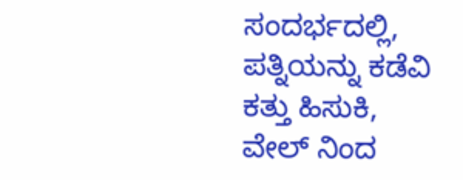ಸಂದರ್ಭದಲ್ಲಿ, ಪತ್ನಿಯನ್ನು ಕಡೆವಿ ಕತ್ತು ಹಿಸುಕಿ, ವೇಲ್ ನಿಂದ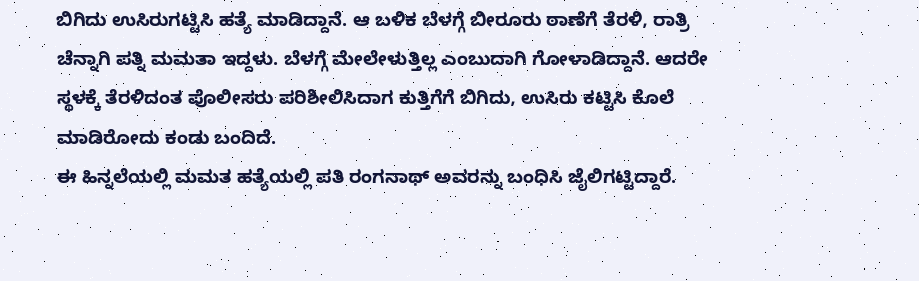ಬಿಗಿದು ಉಸಿರುಗಟ್ಟಿಸಿ ಹತ್ಯೆ ಮಾಡಿದ್ದಾನೆ. ಆ ಬಳಿಕ ಬೆಳಗ್ಗೆ ಬೀರೂರು ಠಾಣೆಗೆ ತೆರಳಿ, ರಾತ್ರಿ ಚೆನ್ನಾಗಿ ಪತ್ನಿ ಮಮತಾ ಇದ್ದಳು. ಬೆಳಗ್ಗೆ ಮೇಲೇಳುತ್ತಿಲ್ಲ ಎಂಬುದಾಗಿ ಗೋಳಾಡಿದ್ದಾನೆ. ಆದರೇ ಸ್ಥಳಕ್ಕೆ ತೆರಳಿದಂತ ಪೊಲೀಸರು ಪರಿಶೀಲಿಸಿದಾಗ ಕುತ್ತಿಗೆಗೆ ಬಿಗಿದು, ಉಸಿರು ಕಟ್ಟಿಸಿ ಕೊಲೆ ಮಾಡಿರೋದು ಕಂಡು ಬಂದಿದೆ.
ಈ ಹಿನ್ನಲೆಯಲ್ಲಿ ಮಮತ ಹತ್ಯೆಯಲ್ಲಿ ಪತಿ ರಂಗನಾಥ್ ಅವರನ್ನು ಬಂಧಿಸಿ ಜೈಲಿಗಟ್ಟಿದ್ದಾರೆ.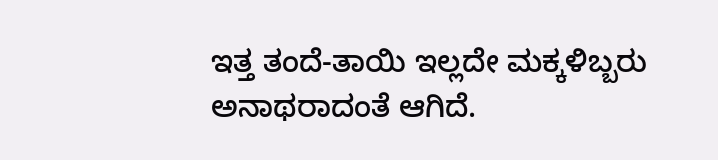ಇತ್ತ ತಂದೆ-ತಾಯಿ ಇಲ್ಲದೇ ಮಕ್ಕಳಿಬ್ಬರು ಅನಾಥರಾದಂತೆ ಆಗಿದೆ.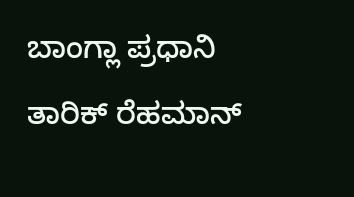ಬಾಂಗ್ಲಾ ಪ್ರಧಾನಿ ತಾರಿಕ್ ರೆಹಮಾನ್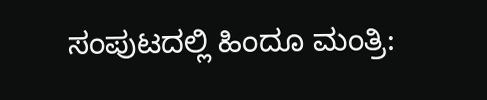ಸಂಪುಟದಲ್ಲಿ ಹಿಂದೂ ಮಂತ್ರಿ: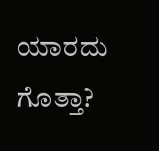ಯಾರದು ಗೊತ್ತಾ?